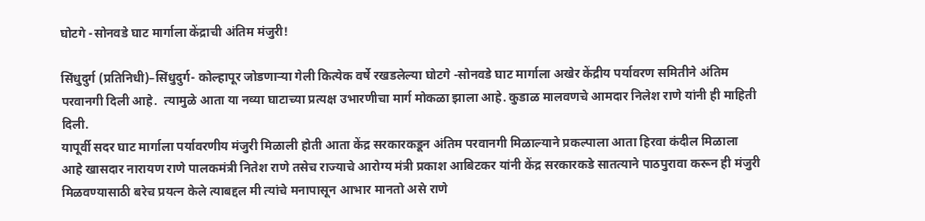घोटगे -सोनवडे घाट मार्गाला केंद्राची अंतिम मंजुरी!

सिंधुदुर्ग (प्रतिनिधी)–सिंधुदुर्ग- कोल्हापूर जोडणाऱ्या गेली कित्येक वर्षे रखडलेल्या घोटगे -सोनवडे घाट मार्गाला अखेर केंद्रीय पर्यावरण समितीने अंतिम परवानगी दिली आहे.  त्यामुळे आता या नव्या घाटाच्या प्रत्यक्ष उभारणीचा मार्ग मोकळा झाला आहे. कुडाळ मालवणचे आमदार निलेश राणे यांनी ही माहिती दिली.
यापूर्वी सदर घाट मार्गाला पर्यावरणीय मंजुरी मिळाली होती आता केंद्र सरकारकडून अंतिम परवानगी मिळाल्याने प्रकल्पाला आता हिरवा कंदील मिळाला आहे खासदार नारायण राणे पालकमंत्री नितेश राणे तसेच राज्याचे आरोग्य मंत्री प्रकाश आबिटकर यांनी केंद्र सरकारकडे सातत्याने पाठपुरावा करून ही मंजुरी मिळवण्यासाठी बरेच प्रयत्न केले त्याबद्दल मी त्यांचे मनापासून आभार मानतो असे राणे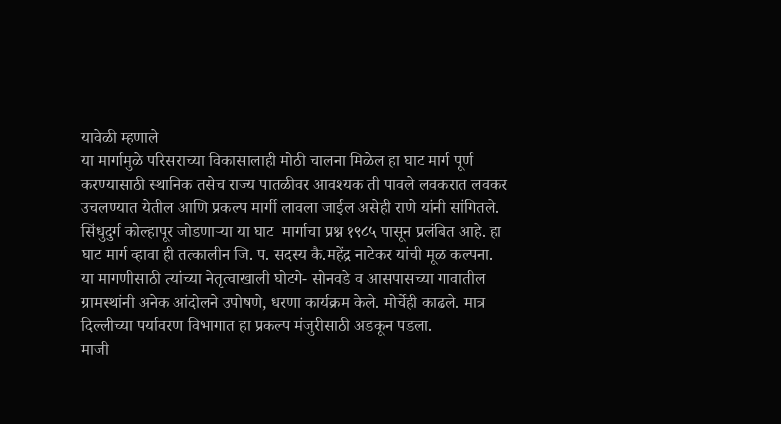यावेळी म्हणाले
या मार्गामुळे परिसराच्या विकासालाही मोठी चालना मिळेल हा घाट मार्ग पूर्ण करण्यासाठी स्थानिक तसेच राज्य पातळीवर आवश्यक ती पावले लवकरात लवकर उचलण्यात येतील आणि प्रकल्प मार्गी लावला जाईल असेही राणे यांनी सांगितले. सिंधुदुर्ग कोल्हापूर जोडणाऱ्या या घाट  मार्गाचा प्रश्न १९८५ पासून प्रलंबित आहे. हा घाट मार्ग व्हावा ही तत्कालीन जि. प. सदस्य कै.महेंद्र नाटेकर यांची मूळ कल्पना. या मागणीसाठी त्यांच्या नेतृत्वाखाली घोटगे- सोनवडे व आसपासच्या गावातील ग्रामस्थांनी अनेक आंदोलने उपोषणे, धरणा कार्यक्रम केले. मोर्चेही काढले. मात्र दिल्लीच्या पर्यावरण विभागात हा प्रकल्प मंजुरीसाठी अडकून पडला.
माजी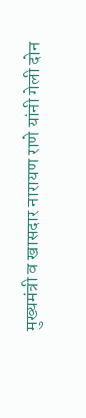मुख्यमंत्री व खासदार नारायण राणे यांनी गेली दोन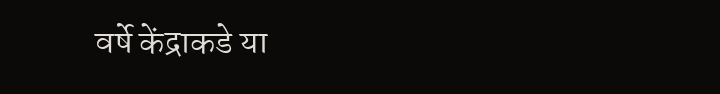वर्षे केंद्राकडे या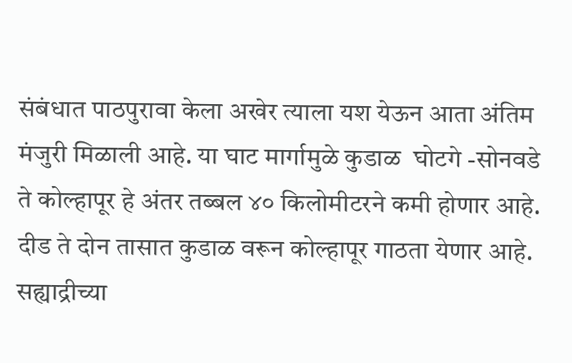संबंधात पाठपुरावा केला अखेर त्याला यश येऊन आता अंतिम मंजुरी मिळाली आहे. या घाट मार्गामुळे कुडाळ  घोटगे -सोनवडे ते कोल्हापूर हे अंतर तब्बल ४० किलोमीटरने कमी होणार आहे. दीड ते दोन तासात कुडाळ वरून कोल्हापूर गाठता येणार आहे. सह्याद्रीच्या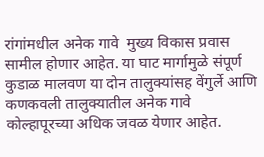रांगांमधील अनेक गावे  मुख्य विकास प्रवास सामील होणार आहेत. या घाट मार्गामुळे संपूर्ण कुडाळ मालवण या दोन तालुक्यांसह वेंगुर्ले आणि कणकवली तालुक्यातील अनेक गावे कोल्हापूरच्या अधिक जवळ येणार आहेत.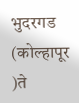भुदरगड (कोल्हापूर )ते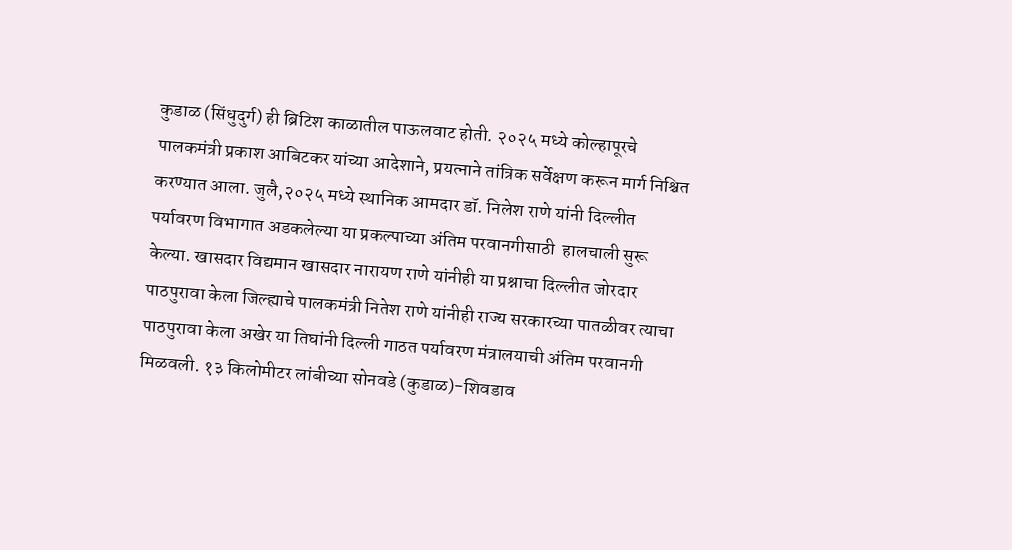कुडाळ (सिंधुदुर्ग) ही ब्रिटिश काळातील पाऊलवाट होती. २०२५ मध्ये कोल्हापूरचे पालकमंत्री प्रकाश आबिटकर यांच्या आदेशाने, प्रयत्नाने तांत्रिक सर्वेक्षण करून मार्ग निश्चित करण्यात आला. जुलै,२०२५ मध्ये स्थानिक आमदार डॉ. निलेश राणे यांनी दिल्लीत पर्यावरण विभागात अडकलेल्या या प्रकल्पाच्या अंतिम परवानगीसाठी  हालचाली सुरू केल्या. खासदार विद्यमान खासदार नारायण राणे यांनीही या प्रश्नाचा दिल्लीत जोरदार पाठपुरावा केला जिल्ह्याचे पालकमंत्री नितेश राणे यांनीही राज्य सरकारच्या पातळीवर त्याचा पाठपुरावा केला अखेर या तिघांनी दिल्ली गाठत पर्यावरण मंत्रालयाची अंतिम परवानगी मिळवली. १३ किलोमीटर लांबीच्या सोनवडे (कुडाळ)-शिवडाव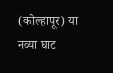(कोल्हापूर) या नव्या घाट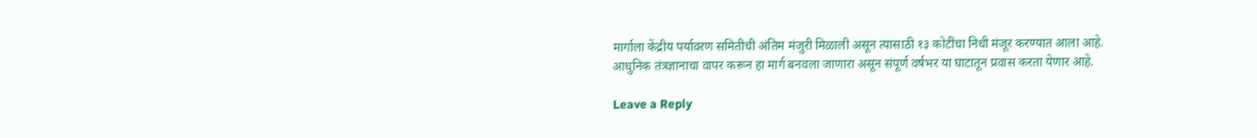मार्गाला केंद्रीय पर्यावरण समितीची अंतिम मंजुरी मिळाली असून त्यासाठी १३ कोटींचा निधी मंजूर करण्यात आला आहे. आधुनिक तंत्रज्ञानाचा वापर करून हा मार्ग बनवला जाणारा असून संपूर्ण वर्षभर या घाटातून प्रवास करता येणार आहे.

Leave a Reply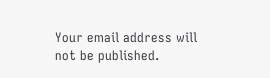Your email address will not be published.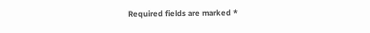Required fields are marked *